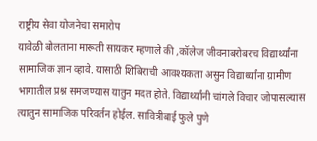राष्ट्रीय सेवा योजनेचा समारोप
यावेळी बोलताना मारूती सायकर म्हणाले की ,कॉलेज जीवनाबरोबरच विद्यार्थ्यांना सामाजिक ज्ञान व्हावे. यासाठी शिबिराची आवश्यकता असुन विद्यार्थ्यांना ग्रामीण भागातील प्रश्न समजण्यास यातुन मदत होते. विद्यार्थ्यांनी चांगले विचार जोपासल्यास त्यातुन सामाजिक परिवर्तन होईल. सावित्रीबाई फुले पुणे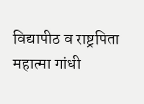विद्यापीठ व राष्ट्रपिता महात्मा गांधी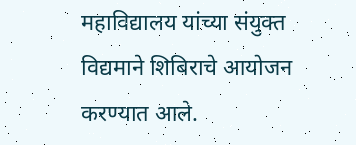महाविद्यालय यांच्या संयुक्त विद्यमाने शिबिराचे आयोजन करण्यात आले.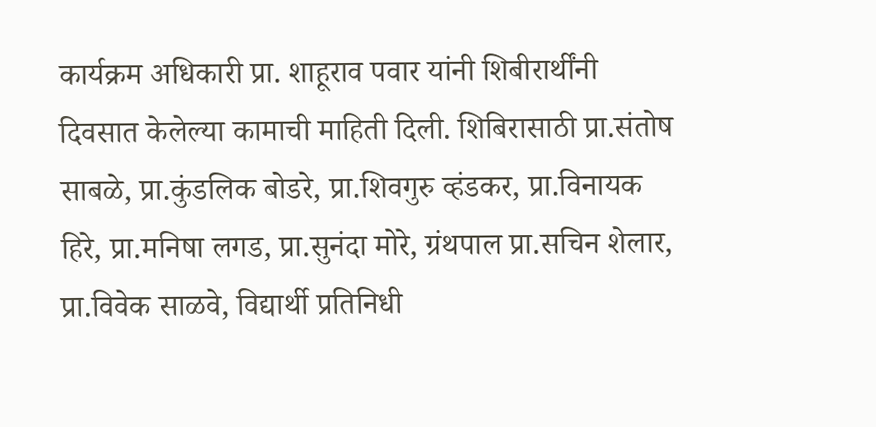कार्यक्रम अधिकारी प्रा. शाहूराव पवार यांनी शिबीरार्थींनी दिवसात केलेल्या कामाची माहिती दिली. शिबिरासाठी प्रा.संतोष साबळे, प्रा.कुंडलिक बोडरे, प्रा.शिवगुरु व्हंडकर, प्रा.विनायक हिरे, प्रा.मनिषा लगड, प्रा.सुनंदा मोरे, ग्रंथपाल प्रा.सचिन शेलार, प्रा.विवेक साळवे, विद्यार्थी प्रतिनिधी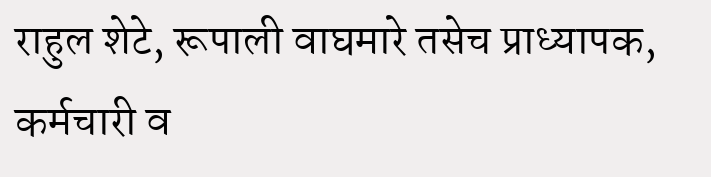राहुल शेटे, रूपाली वाघमारे तसेच प्राध्यापक, कर्मचारी व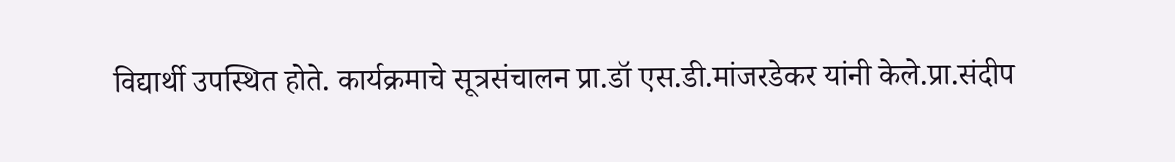विद्यार्थी उपस्थित होते. कार्यक्रमाचे सूत्रसंचालन प्रा.डॉ एस.डी.मांजरडेकर यांनी केले.प्रा.संदीप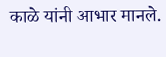काळे यांनी आभार मानले.